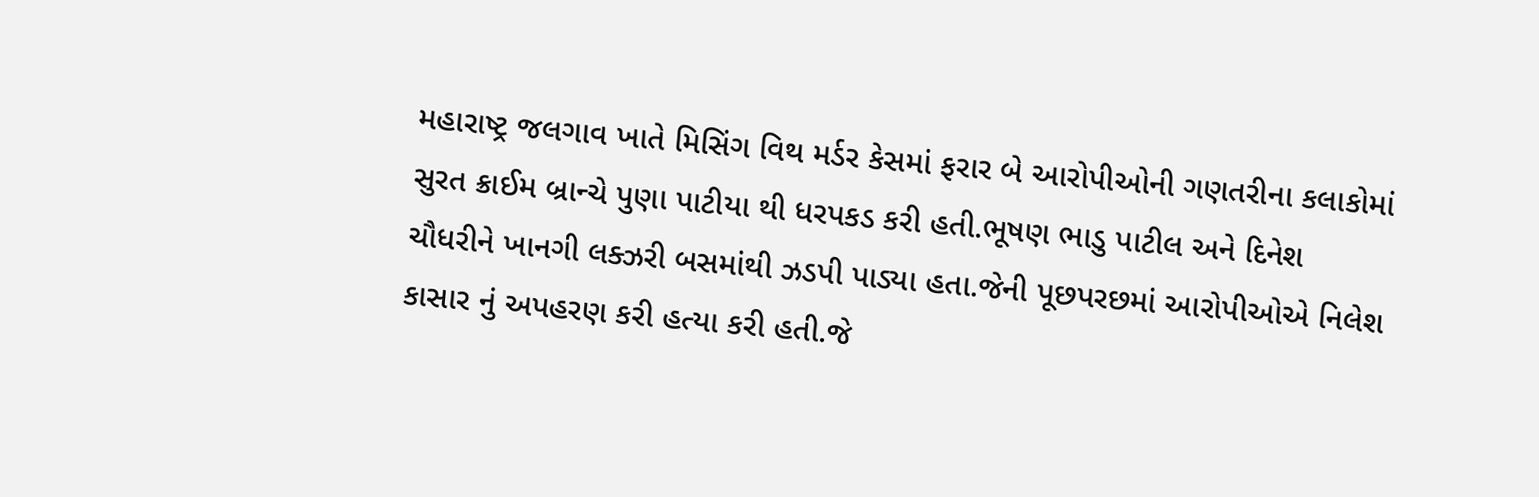મહારાષ્ટ્ર જલગાવ ખાતે મિસિંગ વિથ મર્ડર કેસમાં ફરાર બે આરોપીઓની ગણતરીના કલાકોમાં સુરત ક્રાઈમ બ્રાન્ચે પુણા પાટીયા થી ધરપકડ કરી હતી.ભૂષણ ભાડુ પાટીલ અને દિનેશ ચૌધરીને ખાનગી લક્ઝરી બસમાંથી ઝડપી પાડ્યા હતા.જેની પૂછપરછમાં આરોપીઓએ નિલેશ કાસાર નું અપહરણ કરી હત્યા કરી હતી.જે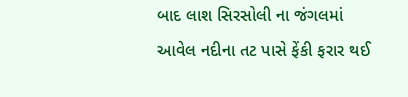બાદ લાશ સિરસોલી ના જંગલમાં આવેલ નદીના તટ પાસે ફેંકી ફરાર થઈ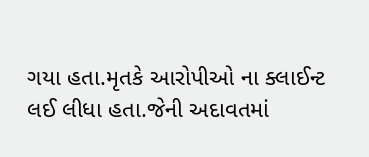ગયા હતા.મૃતકે આરોપીઓ ના ક્લાઈન્ટ લઈ લીધા હતા.જેની અદાવતમાં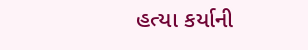હત્યા કર્યાની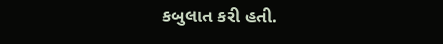કબુલાત કરી હતી.